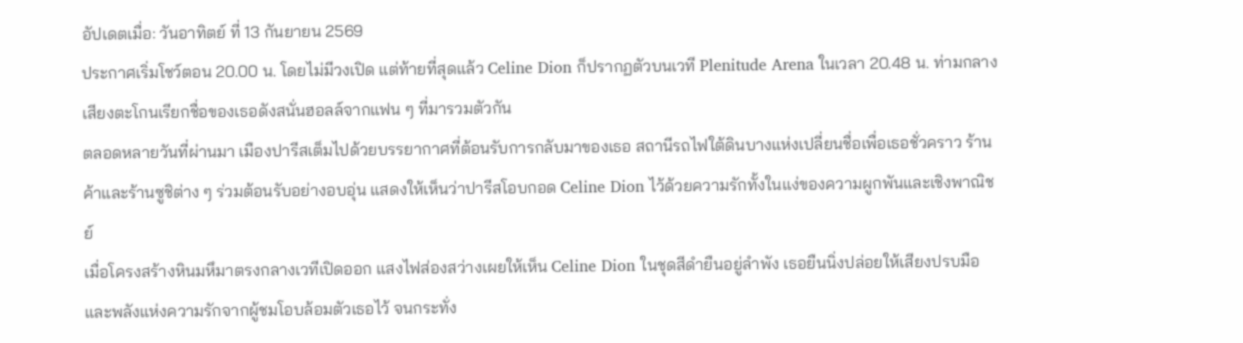อัปเดตเมื่อ: วันอาทิตย์ ที่ 13 กันยายน 2569
ประกาศเริ่มโชว์ตอน 20.00 น. โดยไม่มีวงเปิด แต่ท้ายที่สุดแล้ว Celine Dion ก็ปรากฏตัวบนเวที Plenitude Arena ในเวลา 20.48 น. ท่ามกลางเสียงตะโกนเรียกชื่อของเธอดังสนั่นฮอลล์จากแฟน ๆ ที่มารวมตัวกัน
ตลอดหลายวันที่ผ่านมา เมืองปารีสเต็มไปด้วยบรรยากาศที่ต้อนรับการกลับมาของเธอ สถานีรถไฟใต้ดินบางแห่งเปลี่ยนชื่อเพื่อเธอชั่วคราว ร้านค้าและร้านซูชิต่าง ๆ ร่วมต้อนรับอย่างอบอุ่น แสดงให้เห็นว่าปารีสโอบกอด Celine Dion ไว้ด้วยความรักทั้งในแง่ของความผูกพันและเชิงพาณิชย์
เมื่อโครงสร้างหินมหึมาตรงกลางเวทีเปิดออก แสงไฟส่องสว่างเผยให้เห็น Celine Dion ในชุดสีดำยืนอยู่ลำพัง เธอยืนนิ่งปล่อยให้เสียงปรบมือและพลังแห่งความรักจากผู้ชมโอบล้อมตัวเธอไว้ จนกระทั่ง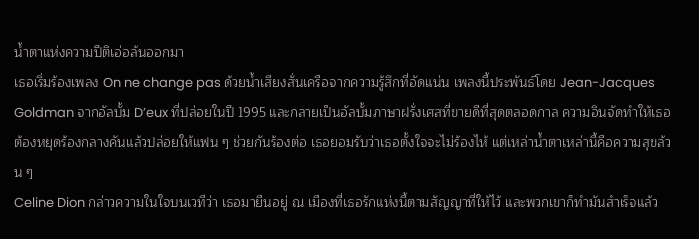น้ำตาแห่งความปีติเอ่อล้นออกมา
เธอเริ่มร้องเพลง On ne change pas ด้วยน้ำเสียงสั่นเครือจากความรู้สึกที่อัดแน่น เพลงนี้ประพันธ์โดย Jean-Jacques Goldman จากอัลบั้ม D’eux ที่ปล่อยในปี 1995 และกลายเป็นอัลบั้มภาษาฝรั่งเศสที่ขายดีที่สุดตลอดกาล ความอินจัดทำให้เธอต้องหยุดร้องกลางคันแล้วปล่อยให้แฟน ๆ ช่วยกันร้องต่อ เธอยอมรับว่าเธอตั้งใจจะไม่ร้องไห้ แต่เหล่าน้ำตาเหล่านี้คือความสุขล้วน ๆ
Celine Dion กล่าวความในใจบนเวทีว่า เธอมายืนอยู่ ณ เมืองที่เธอรักแห่งนี้ตามสัญญาที่ให้ไว้ และพวกเขาก็ทำมันสำเร็จแล้ว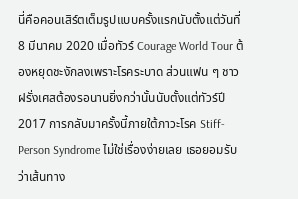นี่คือคอนเสิร์ตเต็มรูปแบบครั้งแรกนับตั้งแต่วันที่ 8 มีนาคม 2020 เมื่อทัวร์ Courage World Tour ต้องหยุดชะงักลงเพราะโรคระบาด ส่วนแฟน ๆ ชาวฝรั่งเศสต้องรอนานยิ่งกว่านั้นนับตั้งแต่ทัวร์ปี 2017 การกลับมาครั้งนี้ภายใต้ภาวะโรค Stiff-Person Syndrome ไม่ใช่เรื่องง่ายเลย เธอยอมรับว่าเส้นทาง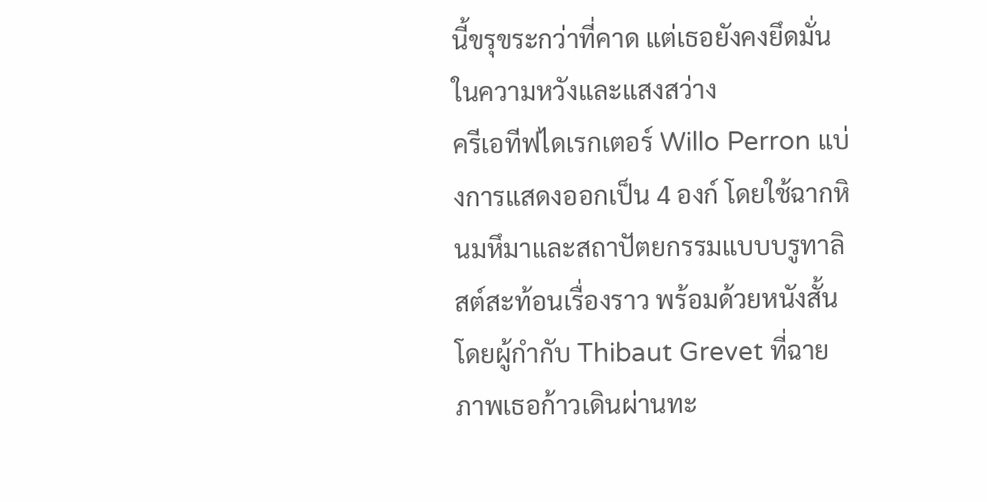นี้ขรุขระกว่าที่คาด แต่เธอยังคงยึดมั่นในความหวังและแสงสว่าง
ครีเอทีฟไดเรกเตอร์ Willo Perron แบ่งการแสดงออกเป็น 4 องก์ โดยใช้ฉากหินมหึมาและสถาปัตยกรรมแบบบรูทาลิสต์สะท้อนเรื่องราว พร้อมด้วยหนังสั้นโดยผู้กำกับ Thibaut Grevet ที่ฉายภาพเธอก้าวเดินผ่านทะ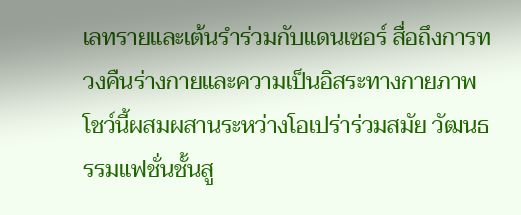เลทรายและเต้นรำร่วมกับแดนเซอร์ สื่อถึงการทวงคืนร่างกายและความเป็นอิสระทางกายภาพ
โชว์นี้ผสมผสานระหว่างโอเปร่าร่วมสมัย วัฒนธรรมแฟชั่นชั้นสู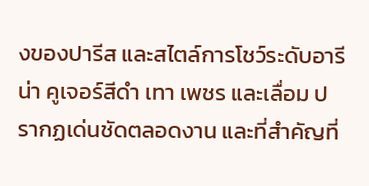งของปารีส และสไตล์การโชว์ระดับอารีน่า คูเจอร์สีดำ เทา เพชร และเลื่อม ปรากฏเด่นชัดตลอดงาน และที่สำคัญที่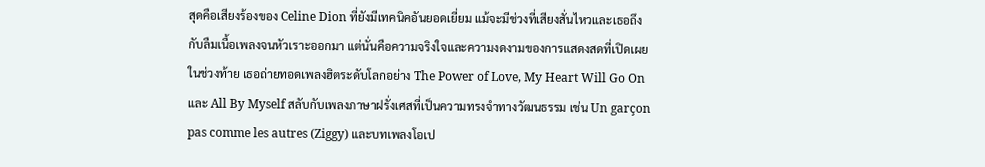สุดคือเสียงร้องของ Celine Dion ที่ยังมีเทคนิคอันยอดเยี่ยม แม้จะมีช่วงที่เสียงสั่นไหวและเธอถึงกับลืมเนื้อเพลงจนหัวเราะออกมา แต่นั่นคือความจริงใจและความงดงามของการแสดงสดที่เปิดเผย
ในช่วงท้าย เธอถ่ายทอดเพลงฮิตระดับโลกอย่าง The Power of Love, My Heart Will Go On และ All By Myself สลับกับเพลงภาษาฝรั่งเศสที่เป็นความทรงจำทางวัฒนธรรม เช่น Un garçon pas comme les autres (Ziggy) และบทเพลงโอเป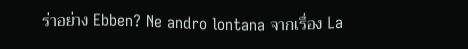ร่าอย่าง Ebben? Ne andro lontana จากเรื่อง La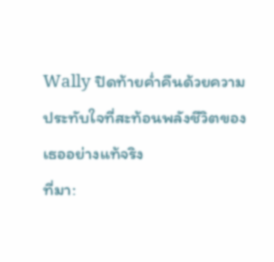Wally ปิดท้ายค่ำคืนด้วยความประทับใจที่สะท้อนพลังชีวิตของเธออย่างแท้จริง
ที่มา: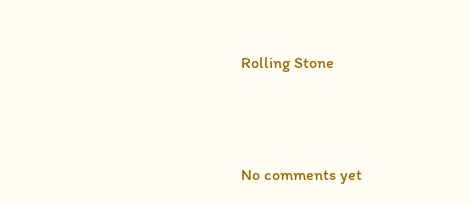Rolling Stone




No comments yet